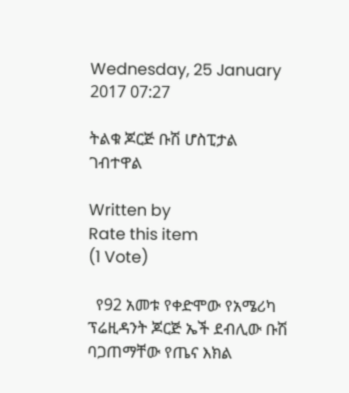Wednesday, 25 January 2017 07:27

ትልቁ ጆርጅ ቡሽ ሆስፒታል ገብተዋል

Written by
Rate this item
(1 Vote)

  የ92 አመቱ የቀድሞው የአሜሪካ ፕሬዚዳንት ጆርጅ ኤች ደብሊው ቡሽ ባጋጠማቸው የጤና እክል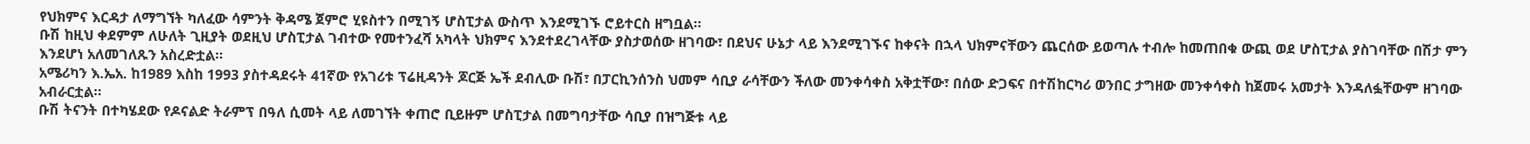የህክምና እርዳታ ለማግኘት ካለፈው ሳምንት ቅዳሜ ጀምሮ ሂዩስተን በሚገኝ ሆስፒታል ውስጥ እንደሚገኙ ሮይተርስ ዘግቧል፡፡
ቡሽ ከዚህ ቀደምም ለሁለት ጊዚያት ወደዚህ ሆስፒታል ገብተው የመተንፈሻ አካላት ህክምና እንደተደረገላቸው ያስታወሰው ዘገባው፣ በደህና ሁኔታ ላይ እንደሚገኙና ከቀናት በኋላ ህክምናቸውን ጨርሰው ይወጣሉ ተብሎ ከመጠበቁ ውጪ ወደ ሆስፒታል ያስገባቸው በሽታ ምን እንደሆነ አለመገለጹን አስረድቷል፡፡
አሜሪካን እ.ኤአ. ከ1989 እስከ 1993 ያስተዳደሩት 41ኛው የአገሪቱ ፕሬዚዳንት ጆርጅ ኤች ደብሊው ቡሽ፣ በፓርኪንሰንስ ህመም ሳቢያ ራሳቸውን ችለው መንቀሳቀስ አቅቷቸው፣ በሰው ድጋፍና በተሽከርካሪ ወንበር ታግዘው መንቀሳቀስ ከጀመሩ አመታት እንዳለፏቸውም ዘገባው አብራርቷል፡፡
ቡሽ ትናንት በተካሄደው የዶናልድ ትራምፕ በዓለ ሲመት ላይ ለመገኘት ቀጠሮ ቢይዙም ሆስፒታል በመግባታቸው ሳቢያ በዝግጅቱ ላይ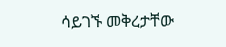ሳይገኙ መቅረታቸው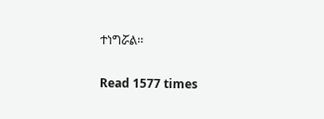ተነግሯል፡፡

Read 1577 times